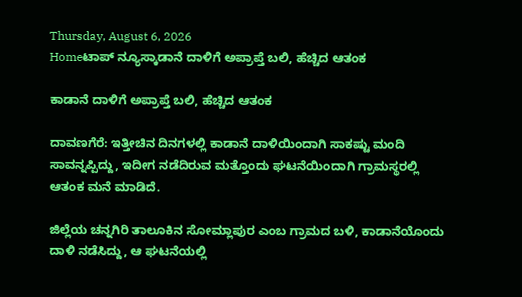Thursday, August 6, 2026
Homeಟಾಪ್ ನ್ಯೂಸ್ಕಾಡಾನೆ ದಾಳಿಗೆ ಅಪ್ರಾಪ್ತೆ ಬಲಿ, ಹೆಚ್ಚಿದ ಆತಂಕ

ಕಾಡಾನೆ ದಾಳಿಗೆ ಅಪ್ರಾಪ್ತೆ ಬಲಿ, ಹೆಚ್ಚಿದ ಆತಂಕ

ದಾವಣಗೆರೆ: ಇತ್ತೀಚಿನ ದಿನಗಳಲ್ಲಿ ಕಾಡಾನೆ ದಾಳಿಯಿಂದಾಗಿ ಸಾಕಷ್ಟು ಮಂದಿ ಸಾವನ್ನಪ್ಪಿದ್ದು, ಇದೀಗ ನಡೆದಿರುವ ಮತ್ತೊಂದು ಘಟನೆಯಿಂದಾಗಿ ಗ್ರಾಮಸ್ಥರಲ್ಲಿ ಆತಂಕ ಮನೆ ಮಾಡಿದೆ.

ಜಿಲ್ಲೆಯ ಚನ್ನಗಿರಿ ತಾಲೂಕಿನ ಸೋಮ್ಲಾಪುರ ಎಂಬ ಗ್ರಾಮದ ಬಳಿ, ಕಾಡಾನೆಯೊಂದು ದಾಳಿ ನಡೆಸಿದ್ದು, ಆ ಘಟನೆಯಲ್ಲಿ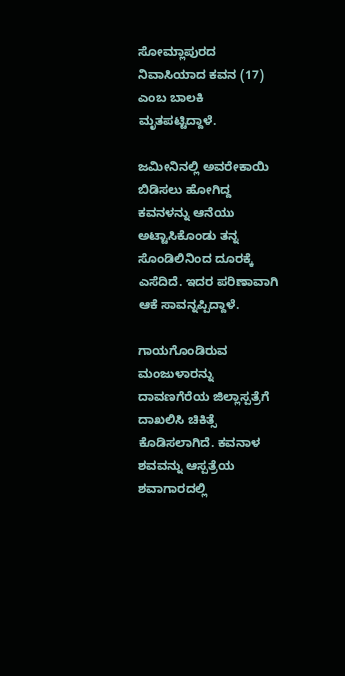ಸೋಮ್ಲಾಪುರದ ನಿವಾಸಿಯಾದ ಕವನ (17) ಎಂಬ ಬಾಲಕಿ ಮೃತಪಟ್ಟಿದ್ದಾಳೆ.

ಜಮೀನಿನಲ್ಲಿ ಅವರೇಕಾಯಿ ಬಿಡಿಸಲು ಹೋಗಿದ್ದ ಕವನಳನ್ನು ಆನೆಯು ಅಟ್ಟಾಸಿಕೊಂಡು ತನ್ನ ಸೊಂಡಿಲಿನಿಂದ ದೂರಕ್ಕೆ ಎಸೆದಿದೆ. ಇದರ ಪರಿಣಾವಾಗಿ ಆಕೆ ಸಾವನ್ನಪ್ಪಿದ್ದಾಳೆ.

ಗಾಯಗೊಂಡಿರುವ ಮಂಜುಳಾರನ್ನು ದಾವಣಗೆರೆಯ ಜಿಲ್ಲಾಸ್ಪತ್ರೆಗೆ ದಾಖಲಿಸಿ ಚಿಕಿತ್ಸೆ ಕೊಡಿಸಲಾಗಿದೆ. ಕವನಾಳ ಶವವನ್ನು ಆಸ್ಪತ್ರೆಯ ಶವಾಗಾರದಲ್ಲಿ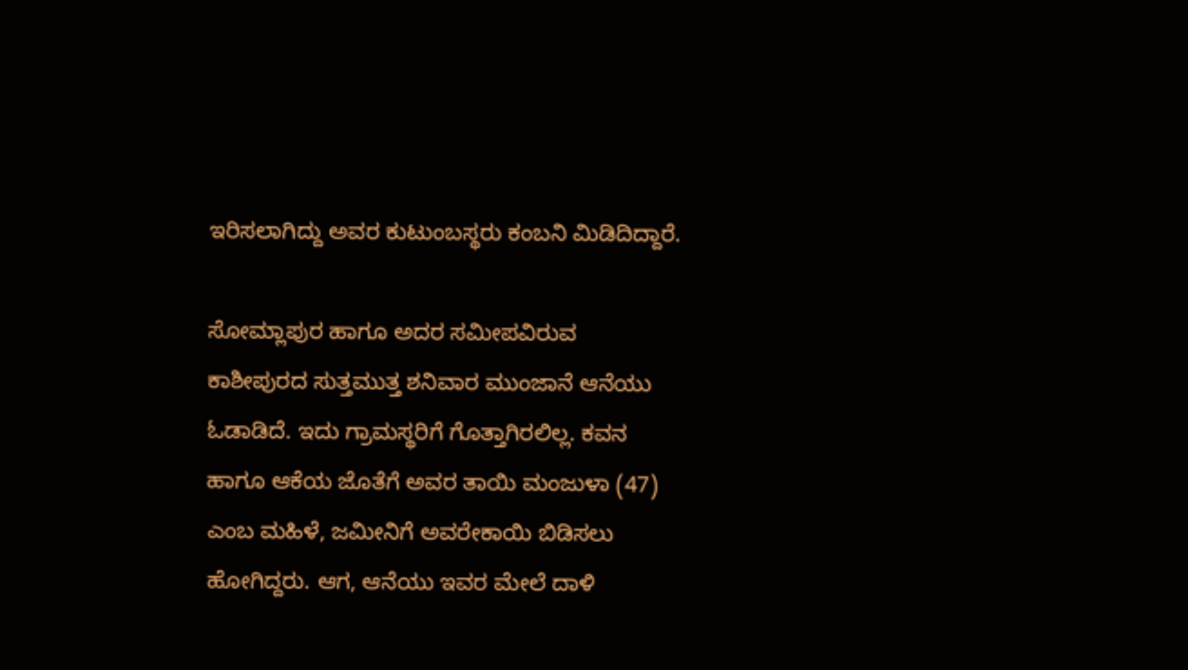ಇರಿಸಲಾಗಿದ್ದು ಅವರ ಕುಟುಂಬಸ್ಥರು ಕಂಬನಿ ಮಿಡಿದಿದ್ದಾರೆ.

ಸೋಮ್ಲಾಪುರ ಹಾಗೂ ಅದರ ಸಮೀಪವಿರುವ ಕಾಶೀಪುರದ ಸುತ್ತಮುತ್ತ ಶನಿವಾರ ಮುಂಜಾನೆ ಆನೆಯು ಓಡಾಡಿದೆ. ಇದು ಗ್ರಾಮಸ್ಥರಿಗೆ ಗೊತ್ತಾಗಿರಲಿಲ್ಲ. ಕವನ ಹಾಗೂ ಆಕೆಯ ಜೊತೆಗೆ ಅವರ ತಾಯಿ ಮಂಜುಳಾ (47) ಎಂಬ ಮಹಿಳೆ, ಜಮೀನಿಗೆ ಅವರೇಕಾಯಿ ಬಿಡಿಸಲು ಹೋಗಿದ್ದರು. ಆಗ, ಆನೆಯು ಇವರ ಮೇಲೆ ದಾಳಿ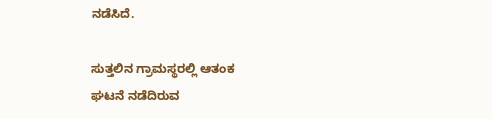ನಡೆಸಿದೆ.

ಸುತ್ತಲಿನ ಗ್ರಾಮಸ್ಥರಲ್ಲಿ ಆತಂಕ
ಘಟನೆ ನಡೆದಿರುವ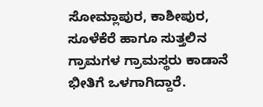ಸೋಮ್ಲಾಪುರ, ಕಾಶೀಪುರ, ಸೂಳೆಕೆರೆ ಹಾಗೂ ಸುತ್ತಲಿನ ಗ್ರಾಮಗಳ ಗ್ರಾಮಸ್ಥರು ಕಾಡಾನೆ ಭೀತಿಗೆ ಒಳಗಾಗಿದ್ದಾರೆ.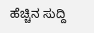ಹೆಚ್ಚಿನ ಸುದ್ದಿ